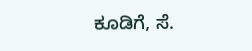ಕೂಡಿಗೆ, ಸೆ.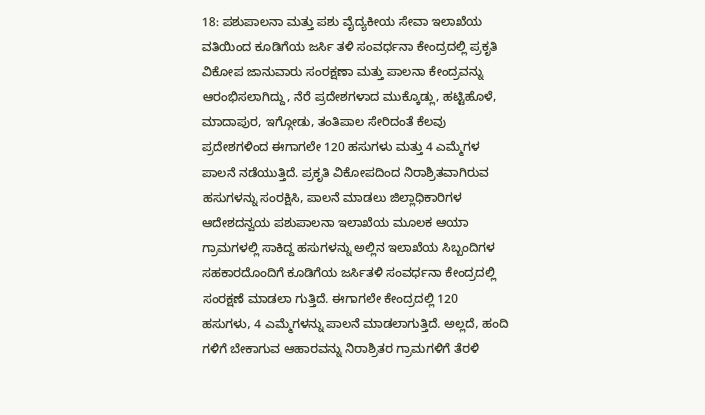18: ಪಶುಪಾಲನಾ ಮತ್ತು ಪಶು ವೈದ್ಯಕೀಯ ಸೇವಾ ಇಲಾಖೆಯ ವತಿಯಿಂದ ಕೂಡಿಗೆಯ ಜರ್ಸಿ ತಳಿ ಸಂವರ್ಧನಾ ಕೇಂದ್ರದಲ್ಲಿ ಪ್ರಕೃತಿ ವಿಕೋಪ ಜಾನುವಾರು ಸಂರಕ್ಷಣಾ ಮತ್ತು ಪಾಲನಾ ಕೇಂದ್ರವನ್ನು ಆರಂಭಿಸಲಾಗಿದ್ದು, ನೆರೆ ಪ್ರದೇಶಗಳಾದ ಮುಕ್ಕೊಡ್ಲು, ಹಟ್ಟಿಹೊಳೆ, ಮಾದಾಪುರ, ಇಗ್ಗೋಡು, ತಂತಿಪಾಲ ಸೇರಿದಂತೆ ಕೆಲವು ಪ್ರದೇಶಗಳಿಂದ ಈಗಾಗಲೇ 120 ಹಸುಗಳು ಮತ್ತು 4 ಎಮ್ಮೆಗಳ ಪಾಲನೆ ನಡೆಯುತ್ತಿದೆ. ಪ್ರಕೃತಿ ವಿಕೋಪದಿಂದ ನಿರಾಶ್ರಿತವಾಗಿರುವ ಹಸುಗಳನ್ನು ಸಂರಕ್ಷಿಸಿ, ಪಾಲನೆ ಮಾಡಲು ಜಿಲ್ಲಾಧಿಕಾರಿಗಳ ಆದೇಶದನ್ವಯ ಪಶುಪಾಲನಾ ಇಲಾಖೆಯ ಮೂಲಕ ಆಯಾ ಗ್ರಾಮಗಳಲ್ಲಿ ಸಾಕಿದ್ದ ಹಸುಗಳನ್ನು ಅಲ್ಲಿನ ಇಲಾಖೆಯ ಸಿಬ್ಬಂದಿಗಳ ಸಹಕಾರದೊಂದಿಗೆ ಕೂಡಿಗೆಯ ಜರ್ಸಿತಳಿ ಸಂವರ್ಧನಾ ಕೇಂದ್ರದಲ್ಲಿ ಸಂರಕ್ಷಣೆ ಮಾಡಲಾ ಗುತ್ತಿದೆ. ಈಗಾಗಲೇ ಕೇಂದ್ರದಲ್ಲಿ 120 ಹಸುಗಳು, 4 ಎಮ್ಮೆಗಳನ್ನು ಪಾಲನೆ ಮಾಡಲಾಗುತ್ತಿದೆ. ಅಲ್ಲದೆ, ಹಂದಿ ಗಳಿಗೆ ಬೇಕಾಗುವ ಆಹಾರವನ್ನು ನಿರಾಶ್ರಿತರ ಗ್ರಾಮಗಳಿಗೆ ತೆರಳಿ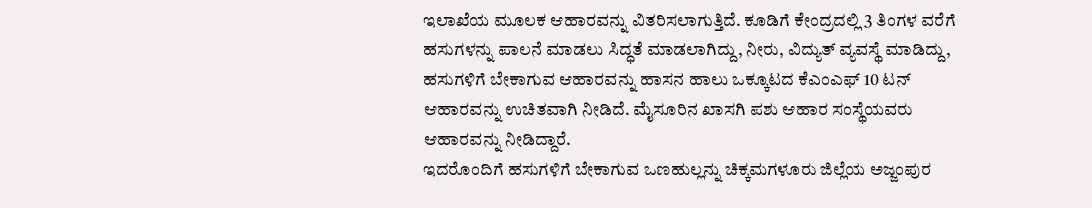ಇಲಾಖೆಯ ಮೂಲಕ ಆಹಾರವನ್ನು ವಿತರಿಸಲಾಗುತ್ತಿದೆ. ಕೂಡಿಗೆ ಕೇಂದ್ರದಲ್ಲಿ 3 ತಿಂಗಳ ವರೆಗೆ ಹಸುಗಳನ್ನು ಪಾಲನೆ ಮಾಡಲು ಸಿದ್ಧತೆ ಮಾಡಲಾಗಿದ್ದು, ನೀರು, ವಿದ್ಯುತ್ ವ್ಯವಸ್ಥೆ ಮಾಡಿದ್ದು, ಹಸುಗಳಿಗೆ ಬೇಕಾಗುವ ಆಹಾರವನ್ನು ಹಾಸನ ಹಾಲು ಒಕ್ಕೂಟದ ಕೆಎಂಎಫ್ 10 ಟನ್ ಆಹಾರವನ್ನು ಉಚಿತವಾಗಿ ನೀಡಿದೆ. ಮೈಸೂರಿನ ಖಾಸಗಿ ಪಶು ಆಹಾರ ಸಂಸ್ಥೆಯವರು ಆಹಾರವನ್ನು ನೀಡಿದ್ದಾರೆ.
ಇದರೊಂದಿಗೆ ಹಸುಗಳಿಗೆ ಬೇಕಾಗುವ ಒಣಹುಲ್ಲನ್ನು ಚಿಕ್ಕಮಗಳೂರು ಜಿಲ್ಲೆಯ ಅಜ್ಜಂಪುರ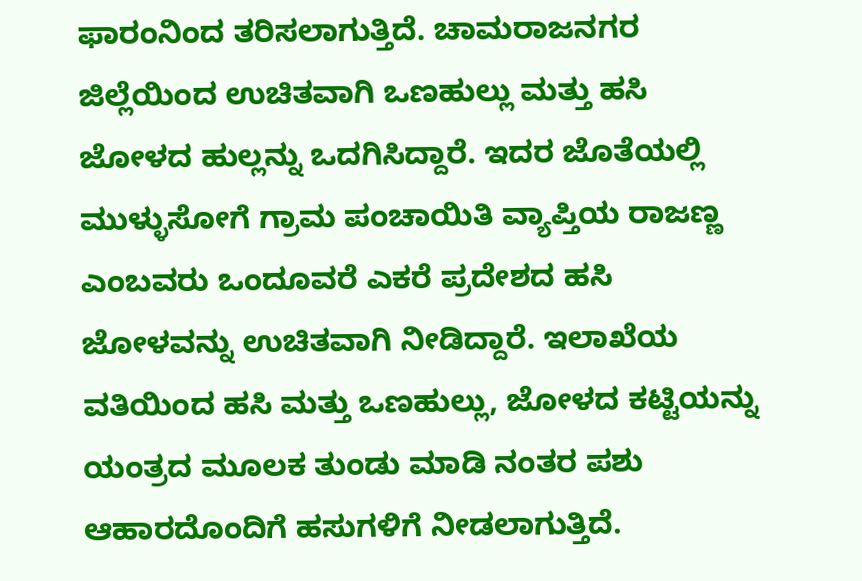ಫಾರಂನಿಂದ ತರಿಸಲಾಗುತ್ತಿದೆ. ಚಾಮರಾಜನಗರ ಜಿಲ್ಲೆಯಿಂದ ಉಚಿತವಾಗಿ ಒಣಹುಲ್ಲು ಮತ್ತು ಹಸಿ ಜೋಳದ ಹುಲ್ಲನ್ನು ಒದಗಿಸಿದ್ದಾರೆ. ಇದರ ಜೊತೆಯಲ್ಲಿ ಮುಳ್ಳುಸೋಗೆ ಗ್ರಾಮ ಪಂಚಾಯಿತಿ ವ್ಯಾಪ್ತಿಯ ರಾಜಣ್ಣ ಎಂಬವರು ಒಂದೂವರೆ ಎಕರೆ ಪ್ರದೇಶದ ಹಸಿ ಜೋಳವನ್ನು ಉಚಿತವಾಗಿ ನೀಡಿದ್ದಾರೆ. ಇಲಾಖೆಯ ವತಿಯಿಂದ ಹಸಿ ಮತ್ತು ಒಣಹುಲ್ಲು, ಜೋಳದ ಕಟ್ಟಿಯನ್ನು ಯಂತ್ರದ ಮೂಲಕ ತುಂಡು ಮಾಡಿ ನಂತರ ಪಶು ಆಹಾರದೊಂದಿಗೆ ಹಸುಗಳಿಗೆ ನೀಡಲಾಗುತ್ತಿದೆ.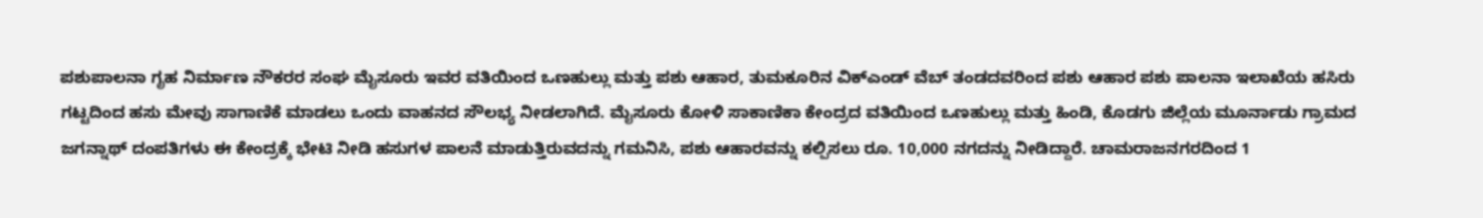ಪಶುಪಾಲನಾ ಗೃಹ ನಿರ್ಮಾಣ ನೌಕರರ ಸಂಘ ಮೈಸೂರು ಇವರ ವತಿಯಿಂದ ಒಣಹುಲ್ಲು ಮತ್ತು ಪಶು ಆಹಾರ, ತುಮಕೂರಿನ ವಿಕ್ಎಂಡ್ ವೆಬ್ ತಂಡದವರಿಂದ ಪಶು ಆಹಾರ ಪಶು ಪಾಲನಾ ಇಲಾಖೆಯ ಹಸಿರು ಗಟ್ಟದಿಂದ ಹಸು ಮೇವು ಸಾಗಾಣಿಕೆ ಮಾಡಲು ಒಂದು ವಾಹನದ ಸೌಲಭ್ಯ ನೀಡಲಾಗಿದೆ. ಮೈಸೂರು ಕೋಳಿ ಸಾಕಾಣಿಕಾ ಕೇಂದ್ರದ ವತಿಯಿಂದ ಒಣಹುಲ್ಲು ಮತ್ತು ಹಿಂಡಿ, ಕೊಡಗು ಜಿಲ್ಲೆಯ ಮೂರ್ನಾಡು ಗ್ರಾಮದ ಜಗನ್ನಾಥ್ ದಂಪತಿಗಳು ಈ ಕೇಂದ್ರಕ್ಕೆ ಭೇಟಿ ನೀಡಿ ಹಸುಗಳ ಪಾಲನೆ ಮಾಡುತ್ತಿರುವದನ್ನು ಗಮನಿಸಿ, ಪಶು ಆಹಾರವನ್ನು ಕಲ್ಪಿಸಲು ರೂ. 10,000 ನಗದನ್ನು ನೀಡಿದ್ದಾರೆ. ಚಾಮರಾಜನಗರದಿಂದ 1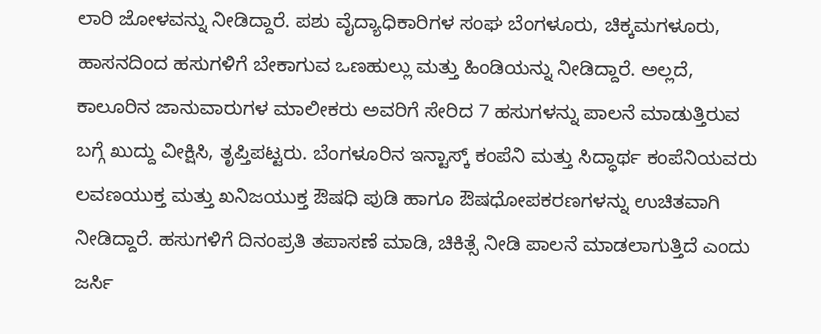ಲಾರಿ ಜೋಳವನ್ನು ನೀಡಿದ್ದಾರೆ. ಪಶು ವೈದ್ಯಾಧಿಕಾರಿಗಳ ಸಂಘ ಬೆಂಗಳೂರು, ಚಿಕ್ಕಮಗಳೂರು, ಹಾಸನದಿಂದ ಹಸುಗಳಿಗೆ ಬೇಕಾಗುವ ಒಣಹುಲ್ಲು ಮತ್ತು ಹಿಂಡಿಯನ್ನು ನೀಡಿದ್ದಾರೆ. ಅಲ್ಲದೆ, ಕಾಲೂರಿನ ಜಾನುವಾರುಗಳ ಮಾಲೀಕರು ಅವರಿಗೆ ಸೇರಿದ 7 ಹಸುಗಳನ್ನು ಪಾಲನೆ ಮಾಡುತ್ತಿರುವ ಬಗ್ಗೆ ಖುದ್ದು ವೀಕ್ಷಿಸಿ, ತೃಪ್ತಿಪಟ್ಟರು. ಬೆಂಗಳೂರಿನ ಇನ್ಟಾಸ್ಕ್ ಕಂಪೆನಿ ಮತ್ತು ಸಿದ್ಧಾರ್ಥ ಕಂಪೆನಿಯವರು ಲವಣಯುಕ್ತ ಮತ್ತು ಖನಿಜಯುಕ್ತ ಔಷಧಿ ಪುಡಿ ಹಾಗೂ ಔಷಧೋಪಕರಣಗಳನ್ನು ಉಚಿತವಾಗಿ ನೀಡಿದ್ದಾರೆ. ಹಸುಗಳಿಗೆ ದಿನಂಪ್ರತಿ ತಪಾಸಣೆ ಮಾಡಿ, ಚಿಕಿತ್ಸೆ ನೀಡಿ ಪಾಲನೆ ಮಾಡಲಾಗುತ್ತಿದೆ ಎಂದು ಜರ್ಸಿ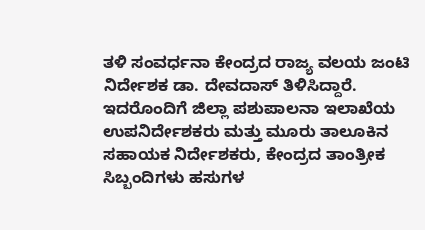ತಳಿ ಸಂವರ್ಧನಾ ಕೇಂದ್ರದ ರಾಜ್ಯ ವಲಯ ಜಂಟಿ ನಿರ್ದೇಶಕ ಡಾ. ದೇವದಾಸ್ ತಿಳಿಸಿದ್ದಾರೆ.
ಇದರೊಂದಿಗೆ ಜಿಲ್ಲಾ ಪಶುಪಾಲನಾ ಇಲಾಖೆಯ ಉಪನಿರ್ದೇಶಕರು ಮತ್ತು ಮೂರು ತಾಲೂಕಿನ ಸಹಾಯಕ ನಿರ್ದೇಶಕರು, ಕೇಂದ್ರದ ತಾಂತ್ರೀಕ ಸಿಬ್ಬಂದಿಗಳು ಹಸುಗಳ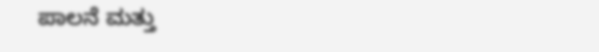ಪಾಲನೆ ಮತ್ತು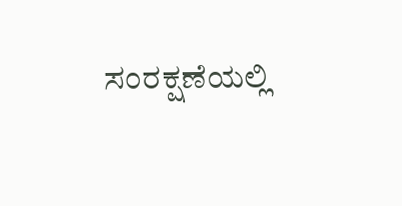ಸಂರಕ್ಷಣೆಯಲ್ಲಿ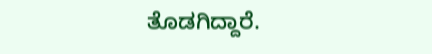ತೊಡಗಿದ್ದಾರೆ.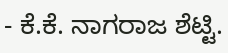- ಕೆ.ಕೆ. ನಾಗರಾಜ ಶೆಟ್ಟಿ.